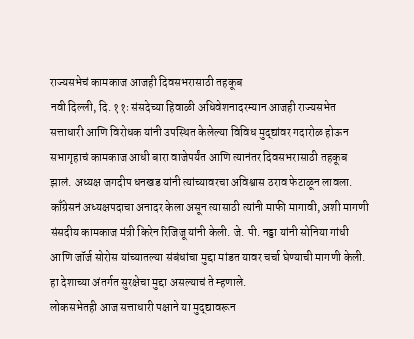राज्यसभेचं कामकाज आजही दिवसभरासाठी तहकूब
नवी दिल्ली, दि. ११ः संसदेच्या हिवाळी अधिवेशनादरम्यान आजही राज्यसभेत सत्ताधारी आणि विरोधक यांनी उपस्थित केलेल्या विविध मुद्द्यांवर गदारोळ होऊन सभागृहाचं कामकाज आधी बारा वाजेपर्यंत आणि त्यानंतर दिवसभरासाठी तहकूब झालं. अध्यक्ष जगदीप धनखड यांनी त्यांच्यावरचा अविश्वास ठराव फेटाळून लावला. काँग्रेसनं अध्यक्षपदाचा अनादर केला असून त्यासाठी त्यांनी माफी मागावी, अशी मागणी संसदीय कामकाज मंत्री किरेन रिजिजू यांनी केली. जे. पी. नड्डा यांनी सोनिया गांधी आणि जॉर्ज सोरोस यांच्यातल्या संबंधांचा मुद्दा मांडत यावर चर्चा घेण्याची मागणी केली. हा देशाच्या अंतर्गत सुरक्षेचा मुद्दा असल्याचं ते म्हणाले.
लोकसभेतही आज सत्ताधारी पक्षाने या मुद्द्यावरून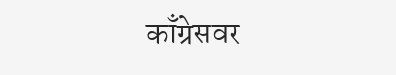काँग्रेसवर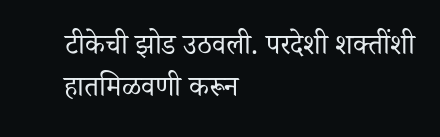टीकेची झोड उठवली. परदेशी शक्तींशी हातमिळवणी करून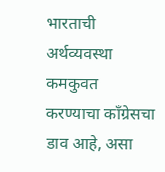भारताची अर्थव्यवस्था कमकुवत करण्याचा काँग्रेसचा डाव आहे, असा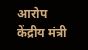आरोप केंद्रीय मंत्री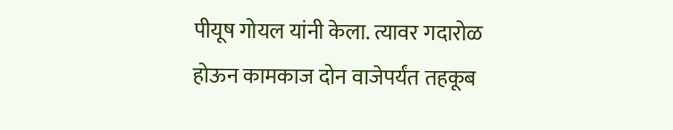पीयूष गोयल यांनी केला. त्यावर गदारोळ होऊन कामकाज दोन वाजेपर्यंत तहकूब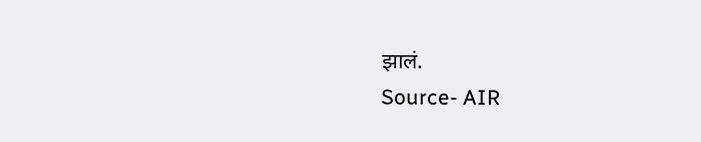झालं.
Source- AIR